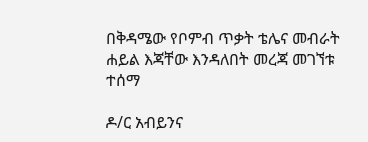በቅዳሜው የቦምብ ጥቃት ቴሌና መብራት ሐይል እጃቸው እንዳለበት መረጃ መገኘቱ ተሰማ

ዶ/ር አብይንና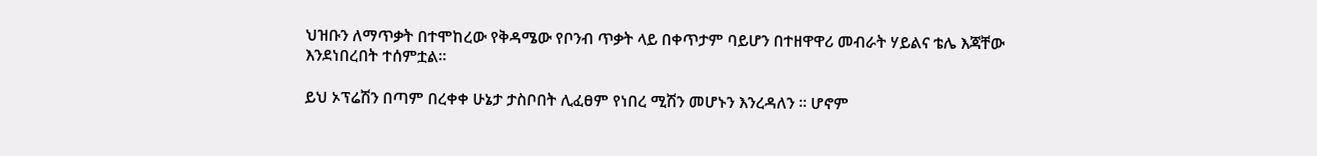ህዝቡን ለማጥቃት በተሞከረው የቅዳሜው የቦንብ ጥቃት ላይ በቀጥታም ባይሆን በተዘዋዋሪ መብራት ሃይልና ቴሌ እጃቸው እንደነበረበት ተሰምቷል።

ይህ ኦፕሬሽን በጣም በረቀቀ ሁኔታ ታስቦበት ሊፈፀም የነበረ ሚሽን መሆኑን እንረዳለን ። ሆኖም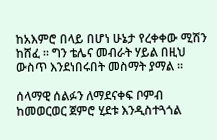ከአእምሮ በላይ በሆነ ሁኔታ የረቀቀው ሚሽን ከሸፈ ። ግን ቴሌና መብራት ሃይል በዚህ ውስጥ እንደነበሩበት መስማት ያማል ።

ሰላማዊ ሰልፉን ለማደናቀፍ ቦምብ ከመወርወር ጀምሮ ሂደቱ እንዲስተጓጎል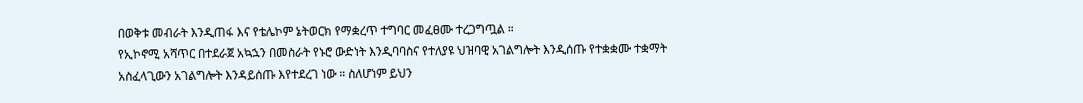በወቅቱ መብራት እንዲጠፋ እና የቴሌኮም ኔትወርክ የማቋረጥ ተግባር መፈፀሙ ተረጋግጧል ።
የኢኮኖሚ አሻጥር በተደራጀ አኳኋን በመስራት የኑሮ ውድነት እንዲባባስና የተለያዩ ህዝባዊ አገልግሎት እንዲሰጡ የተቋቋሙ ተቋማት አስፈላጊውን አገልግሎት እንዳይሰጡ እየተደረገ ነው ። ስለሆነም ይህን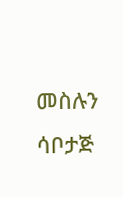መስሉን ሳቦታጅ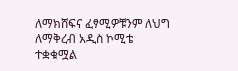ለማክሸፍና ፈፃሚዎቹንም ለህግ ለማቅረብ አዲስ ኮሚቴ ተቋቁሟል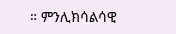። ምንሊክሳልሳዊ